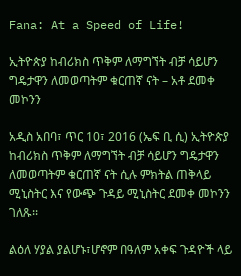Fana: At a Speed of Life!

ኢትዮጵያ ከብሪክስ ጥቅም ለማግኘት ብቻ ሳይሆን ግዴታዋን ለመወጣትም ቁርጠኛ ናት – አቶ ደመቀ መኮንን

አዲስ አበባ፣ ጥር 10፣ 2016 (ኤፍ ቢ ሲ) ኢትዮጵያ ከብሪክስ ጥቅም ለማግኘት ብቻ ሳይሆን ግዴታዋን ለመወጣትም ቁርጠኛ ናት ሲሉ ምክትል ጠቅላይ ሚኒስትር እና የውጭ ጉዳይ ሚኒስትር ደመቀ መኮንን ገለጹ፡፡

ልዕለ ሃያል ያልሆኑ፣ሆኖም በዓለም አቀፍ ጉዳዮች ላይ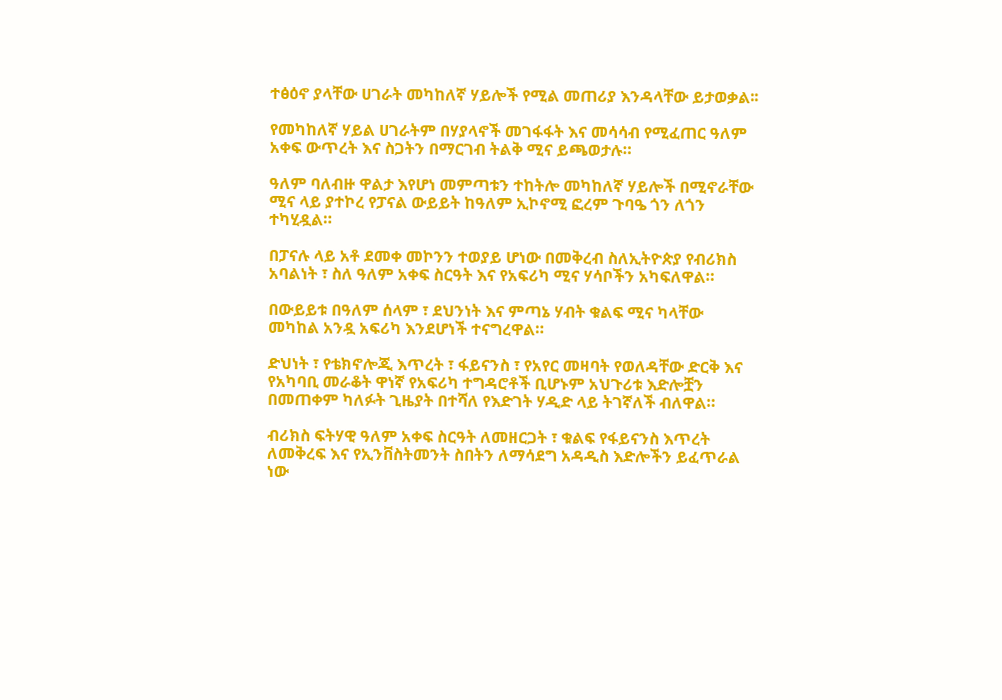ተፅዕኖ ያላቸው ሀገራት መካከለኛ ሃይሎች የሚል መጠሪያ እንዳላቸው ይታወቃል፡፡

የመካከለኛ ሃይል ሀገራትም በሃያላኖች መገፋፋት እና መሳሳብ የሚፈጠር ዓለም አቀፍ ውጥረት እና ስጋትን በማርገብ ትልቅ ሚና ይጫወታሉ።

ዓለም ባለብዙ ዋልታ እየሆነ መምጣቱን ተከትሎ መካከለኛ ሃይሎች በሚኖራቸው ሚና ላይ ያተኮረ የፓናል ውይይት ከዓለም ኢኮኖሚ ፎረም ጉባዔ ጎን ለጎን ተካሂዷል።

በፓናሉ ላይ አቶ ደመቀ መኮንን ተወያይ ሆነው በመቅረብ ስለኢትዮጵያ የብሪክስ አባልነት ፣ ስለ ዓለም አቀፍ ስርዓት እና የአፍሪካ ሚና ሃሳቦችን አካፍለዋል።

በውይይቱ በዓለም ሰላም ፣ ደህንነት እና ምጣኔ ሃብት ቁልፍ ሚና ካላቸው መካከል አንዷ አፍሪካ እንደሆነች ተናግረዋል።

ድህነት ፣ የቴክኖሎጂ እጥረት ፣ ፋይናንስ ፣ የአየር መዛባት የወለዳቸው ድርቅ እና የአካባቢ መራቆት ዋነኛ የአፍሪካ ተግዳሮቶች ቢሆኑም አህጉሪቱ እድሎቿን በመጠቀም ካለፉት ጊዜያት በተሻለ የእድገት ሃዲድ ላይ ትገኛለች ብለዋል።

ብሪክስ ፍትሃዊ ዓለም አቀፍ ስርዓት ለመዘርጋት ፣ ቁልፍ የፋይናንስ እጥረት ለመቅረፍ እና የኢንቨስትመንት ስበትን ለማሳደግ አዳዲስ እድሎችን ይፈጥራል ነው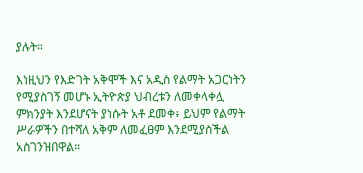ያሉት።

እነዚህን የእድገት አቅሞች እና አዲስ የልማት አጋርነትን የሚያስገኝ መሆኑ ኢትዮጵያ ህብረቱን ለመቀላቀሏ ምክንያት እንደሆናት ያነሱት አቶ ደመቀ፥ ይህም የልማት ሥራዎችን በተሻለ አቅም ለመፈፀም እንደሚያስችል አስገንዝበዋል።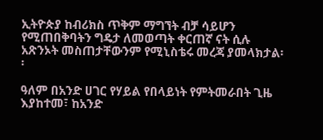ኢትዮጵያ ከብሪክስ ጥቅም ማግኘት ብቻ ሳይሆን የሚጠበቅባትን ግዴታ ለመወጣት ቀርጠኛ ናት ሲሉ አጽንኦት መስጠታቸውንም የሚኒስቴሩ መረጃ ያመላክታል፡፡

ዓለም በአንድ ሀገር የሃይል የበላይነት የምትመራበት ጊዜ እያከተመ፣ ከአንድ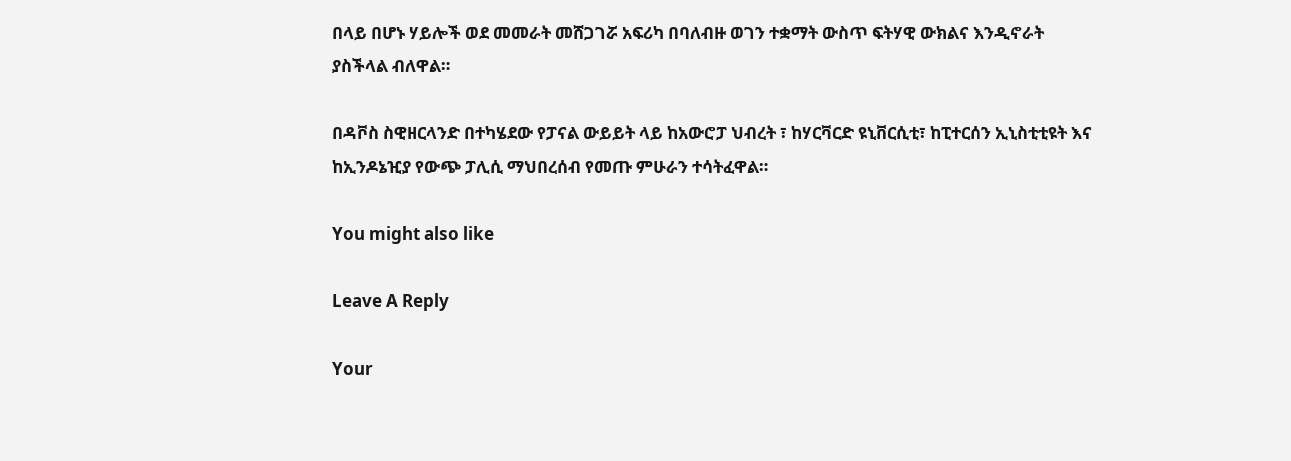በላይ በሆኑ ሃይሎች ወደ መመራት መሸጋገሯ አፍሪካ በባለብዙ ወገን ተቋማት ውስጥ ፍትሃዊ ውክልና እንዲኖራት ያስችላል ብለዋል።

በዳቮስ ስዊዘርላንድ በተካሄደው የፓናል ውይይት ላይ ከአውሮፓ ህብረት ፣ ከሃርቫርድ ዩኒቨርሲቲ፣ ከፒተርሰን ኢኒስቲቲዩት እና ከኢንዶኔዢያ የውጭ ፓሊሲ ማህበረሰብ የመጡ ምሁራን ተሳትፈዋል።

You might also like

Leave A Reply

Your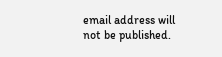email address will not be published.